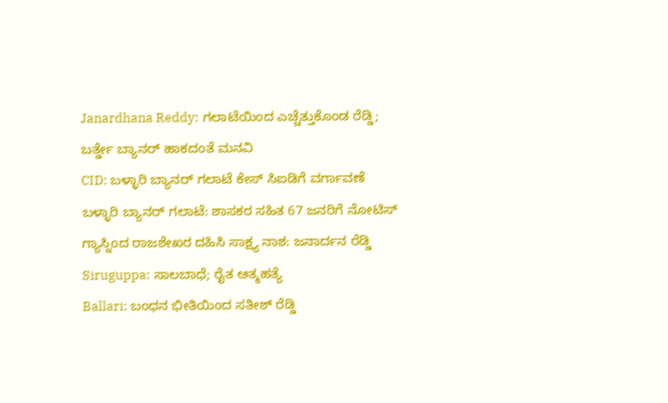Janardhana Reddy: ಗಲಾಟೆಯಿಂದ ಎಚ್ಚೆತ್ತುಕೊಂಡ ರೆಡ್ಡಿ; ಬರ್ತ್ಡೇ ಬ್ಯಾನರ್ ಹಾಕದಂತೆ ಮನವಿ
CID: ಬಳ್ಳಾರಿ ಬ್ಯಾನರ್ ಗಲಾಟೆ ಕೇಸ್ ಸಿಐಡಿಗೆ ವರ್ಗಾವಣೆ
ಬಳ್ಳಾರಿ ಬ್ಯಾನರ್ ಗಲಾಟೆ: ಶಾಸಕರ ಸಹಿತ 67 ಜನರಿಗೆ ನೋಟಿಸ್
ಗ್ಯಾಸ್ನಿಂದ ರಾಜಶೇಖರ ದಹಿಸಿ ಸಾಕ್ಷ್ಯ ನಾಶ: ಜನಾರ್ದನ ರೆಡ್ಡಿ
Siruguppa: ಸಾಲಬಾಧೆ; ರೈತ ಆತ್ಮಹತ್ಯೆ
Ballari: ಬಂಧನ ಭೀತಿಯಿಂದ ಸತೀಶ್ ರೆಡ್ಡಿ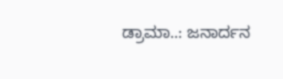ಡ್ರಾಮಾ..: ಜನಾರ್ದನ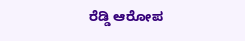ರೆಡ್ಡಿ ಆರೋಪ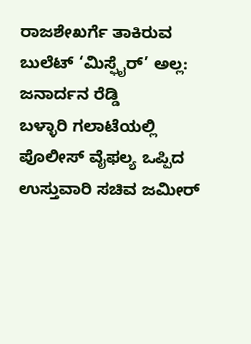ರಾಜಶೇಖರ್ಗೆ ತಾಕಿರುವ ಬುಲೆಟ್ ‘ಮಿಸ್ಫೈರ್’ ಅಲ್ಲ: ಜನಾರ್ದನ ರೆಡ್ಡಿ
ಬಳ್ಳಾರಿ ಗಲಾಟೆಯಲ್ಲಿ ಪೊಲೀಸ್ ವೈಫಲ್ಯ ಒಪ್ಪಿದ ಉಸ್ತುವಾರಿ ಸಚಿವ ಜಮೀರ್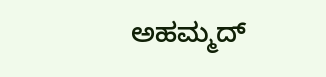ಅಹಮ್ಮದ್